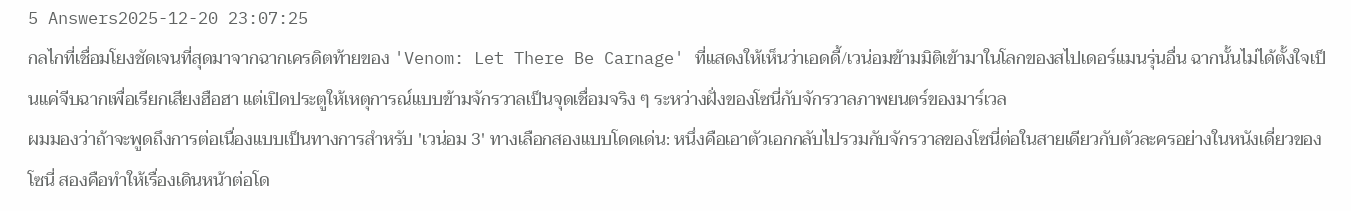5 Answers2025-12-20 23:07:25
กลไกที่เชื่อมโยงชัดเจนที่สุดมาจากฉากเครดิตท้ายของ 'Venom: Let There Be Carnage' ที่แสดงให้เห็นว่าเอดดี้/เวน่อมข้ามมิติเข้ามาในโลกของสไปเดอร์แมนรุ่นอื่น ฉากนั้นไม่ได้ตั้งใจเป็นแค่จีบฉากเพื่อเรียกเสียงฮือฮา แต่เปิดประตูให้เหตุการณ์แบบข้ามจักรวาลเป็นจุดเชื่อมจริง ๆ ระหว่างฝั่งของโซนี่กับจักรวาลภาพยนตร์ของมาร์เวล
ผมมองว่าถ้าจะพูดถึงการต่อเนื่องแบบเป็นทางการสำหรับ 'เวน่อม 3' ทางเลือกสองแบบโดดเด่น: หนึ่งคือเอาตัวเอกกลับไปรวมกับจักรวาลของโซนี่ต่อในสายเดียวกับตัวละครอย่างในหนังเดี่ยวของโซนี่ สองคือทำให้เรื่องเดินหน้าต่อโด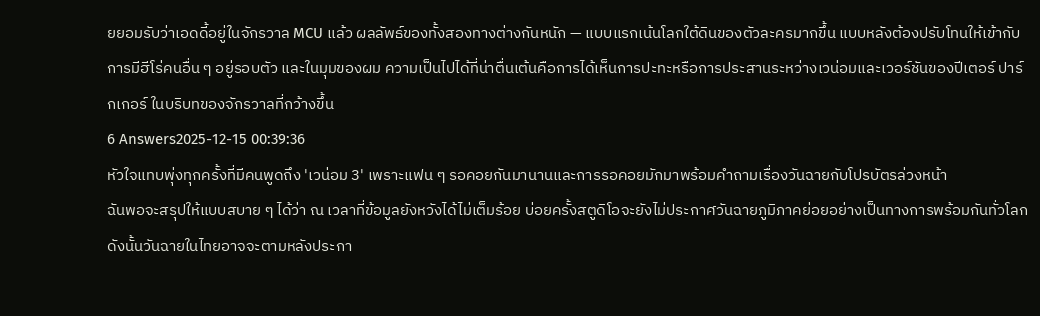ยยอมรับว่าเอดดี้อยู่ในจักรวาล MCU แล้ว ผลลัพธ์ของทั้งสองทางต่างกันหนัก — แบบแรกเน้นโลกใต้ดินของตัวละครมากขึ้น แบบหลังต้องปรับโทนให้เข้ากับการมีฮีโร่คนอื่น ๆ อยู่รอบตัว และในมุมของผม ความเป็นไปได้ที่น่าตื่นเต้นคือการได้เห็นการปะทะหรือการประสานระหว่างเวน่อมและเวอร์ชันของปีเตอร์ ปาร์กเกอร์ ในบริบทของจักรวาลที่กว้างขึ้น
6 Answers2025-12-15 00:39:36
หัวใจแทบพุ่งทุกครั้งที่มีคนพูดถึง 'เวน่อม 3' เพราะแฟน ๆ รอคอยกันมานานและการรอคอยมักมาพร้อมคำถามเรื่องวันฉายกับโปรบัตรล่วงหน้า
ฉันพอจะสรุปให้แบบสบาย ๆ ได้ว่า ณ เวลาที่ข้อมูลยังหวังได้ไม่เต็มร้อย บ่อยครั้งสตูดิโอจะยังไม่ประกาศวันฉายภูมิภาคย่อยอย่างเป็นทางการพร้อมกันทั่วโลก ดังนั้นวันฉายในไทยอาจจะตามหลังประกา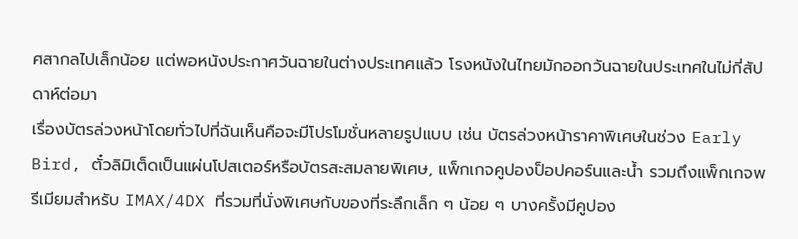ศสากลไปเล็กน้อย แต่พอหนังประกาศวันฉายในต่างประเทศแล้ว โรงหนังในไทยมักออกวันฉายในประเทศในไม่กี่สัปดาห์ต่อมา
เรื่องบัตรล่วงหน้าโดยทั่วไปที่ฉันเห็นคือจะมีโปรโมชั่นหลายรูปแบบ เช่น บัตรล่วงหน้าราคาพิเศษในช่วง Early Bird, ตั๋วลิมิเต็ดเป็นแผ่นโปสเตอร์หรือบัตรสะสมลายพิเศษ, แพ็กเกจคูปองป็อปคอร์นและน้ำ รวมถึงแพ็กเกจพรีเมียมสำหรับ IMAX/4DX ที่รวมที่นั่งพิเศษกับของที่ระลึกเล็ก ๆ น้อย ๆ บางครั้งมีคูปอง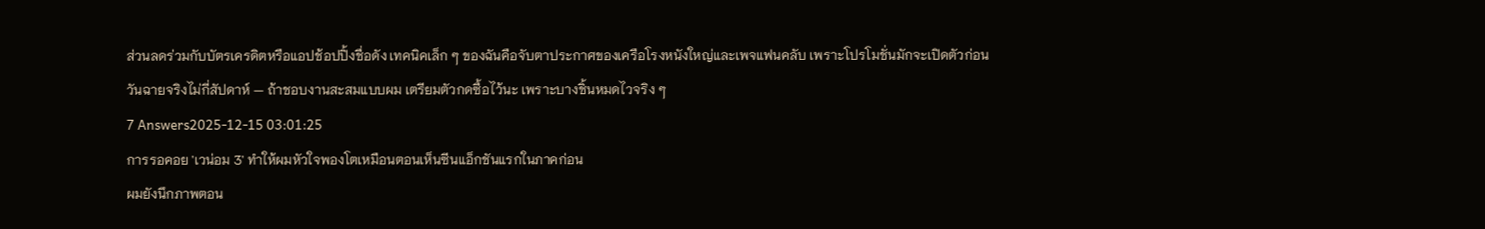ส่วนลดร่วมกับบัตรเครดิตหรือแอปช้อปปิ้งชื่อดัง เทคนิคเล็ก ๆ ของฉันคือจับตาประกาศของเครือโรงหนังใหญ่และเพจแฟนคลับ เพราะโปรโมชั่นมักจะเปิดตัวก่อนวันฉายจริงไม่กี่สัปดาห์ — ถ้าชอบงานสะสมแบบผม เตรียมตัวกดซื้อไว้นะ เพราะบางชิ้นหมดไวจริง ๆ
7 Answers2025-12-15 03:01:25
การรอคอย 'เวน่อม 3' ทำให้ผมหัวใจพองโตเหมือนตอนเห็นซีนแอ็กชันแรกในภาคก่อน
ผมยังนึกภาพตอน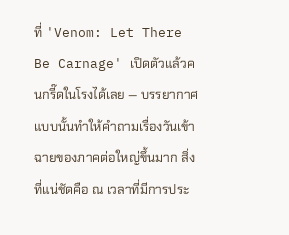ที่ 'Venom: Let There Be Carnage' เปิดตัวแล้วคนกรี๊ดในโรงได้เลย — บรรยากาศแบบนั้นทำให้คำถามเรื่องวันเข้าฉายของภาคต่อใหญ่ขึ้นมาก สิ่งที่แน่ชัดคือ ณ เวลาที่มีการประ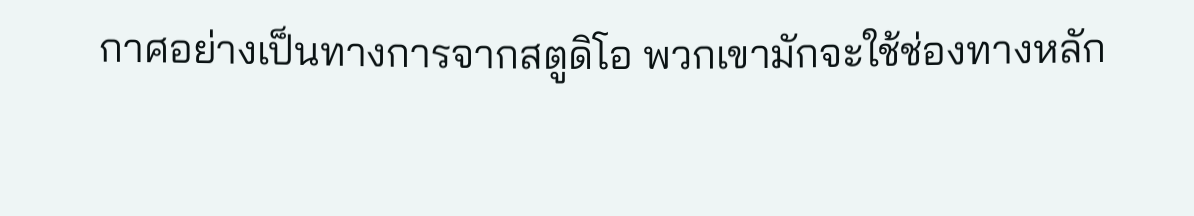กาศอย่างเป็นทางการจากสตูดิโอ พวกเขามักจะใช้ช่องทางหลัก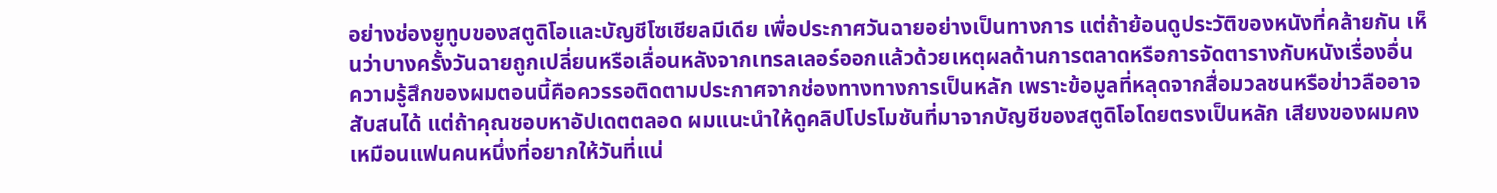อย่างช่องยูทูบของสตูดิโอและบัญชีโซเชียลมีเดีย เพื่อประกาศวันฉายอย่างเป็นทางการ แต่ถ้าย้อนดูประวัติของหนังที่คล้ายกัน เห็นว่าบางครั้งวันฉายถูกเปลี่ยนหรือเลื่อนหลังจากเทรลเลอร์ออกแล้วด้วยเหตุผลด้านการตลาดหรือการจัดตารางกับหนังเรื่องอื่น
ความรู้สึกของผมตอนนี้คือควรรอติดตามประกาศจากช่องทางทางการเป็นหลัก เพราะข้อมูลที่หลุดจากสื่อมวลชนหรือข่าวลืออาจสับสนได้ แต่ถ้าคุณชอบหาอัปเดตตลอด ผมแนะนำให้ดูคลิปโปรโมชันที่มาจากบัญชีของสตูดิโอโดยตรงเป็นหลัก เสียงของผมคงเหมือนแฟนคนหนึ่งที่อยากให้วันที่แน่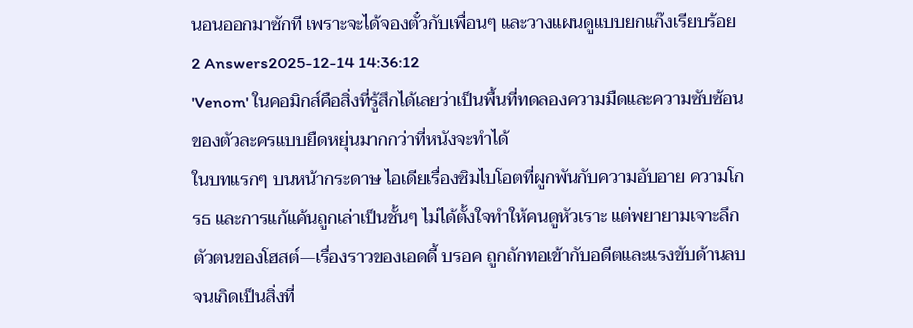นอนออกมาซักที เพราะจะได้จองตั๋วกับเพื่อนๆ และวางแผนดูแบบยกแก๊งเรียบร้อย
2 Answers2025-12-14 14:36:12
'Venom' ในคอมิกส์คือสิ่งที่รู้สึกได้เลยว่าเป็นพื้นที่ทดลองความมืดและความซับซ้อนของตัวละครแบบยืดหยุ่นมากกว่าที่หนังจะทำได้
ในบทแรกๆ บนหน้ากระดาษ ไอเดียเรื่องซิมไบโอตที่ผูกพันกับความอับอาย ความโกรธ และการแก้แค้นถูกเล่าเป็นชั้นๆ ไม่ได้ตั้งใจทำให้คนดูหัวเราะ แต่พยายามเจาะลึกตัวตนของโฮสต์—เรื่องราวของเอดดี้ บรอค ถูกถักทอเข้ากับอดีตและแรงขับด้านลบจนเกิดเป็นสิ่งที่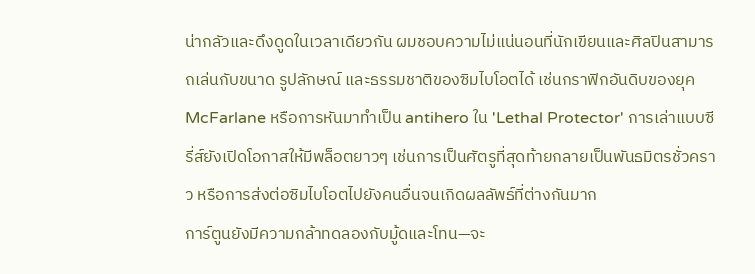น่ากลัวและดึงดูดในเวลาเดียวกัน ผมชอบความไม่แน่นอนที่นักเขียนและศิลปินสามารถเล่นกับขนาด รูปลักษณ์ และธรรมชาติของซิมไบโอตได้ เช่นกราฟิกอันดิบของยุค McFarlane หรือการหันมาทำเป็น antihero ใน 'Lethal Protector' การเล่าแบบซีรี่ส์ยังเปิดโอกาสให้มีพล็อตยาวๆ เช่นการเป็นศัตรูที่สุดท้ายกลายเป็นพันธมิตรชั่วคราว หรือการส่งต่อซิมไบโอตไปยังคนอื่นจนเกิดผลลัพธ์ที่ต่างกันมาก
การ์ตูนยังมีความกล้าทดลองกับมู้ดและโทน—จะ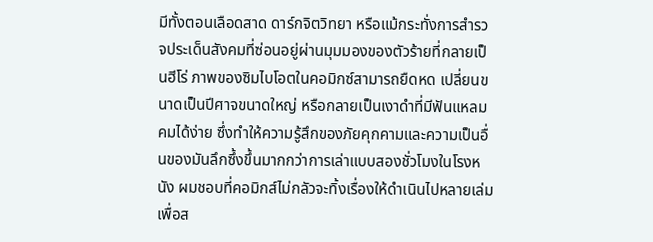มีทั้งตอนเลือดสาด ดาร์กจิตวิทยา หรือแม้กระทั่งการสำรวจประเด็นสังคมที่ซ่อนอยู่ผ่านมุมมองของตัวร้ายที่กลายเป็นฮีโร่ ภาพของซิมไบโอตในคอมิกซ์สามารถยืดหด เปลี่ยนขนาดเป็นปีศาจขนาดใหญ่ หรือกลายเป็นเงาดำที่มีฟันแหลมคมได้ง่าย ซึ่งทำให้ความรู้สึกของภัยคุกคามและความเป็นอื่นของมันลึกซึ้งขึ้นมากกว่าการเล่าแบบสองชั่วโมงในโรงหนัง ผมชอบที่คอมิกส์ไม่กลัวจะทิ้งเรื่องให้ดำเนินไปหลายเล่ม เพื่อส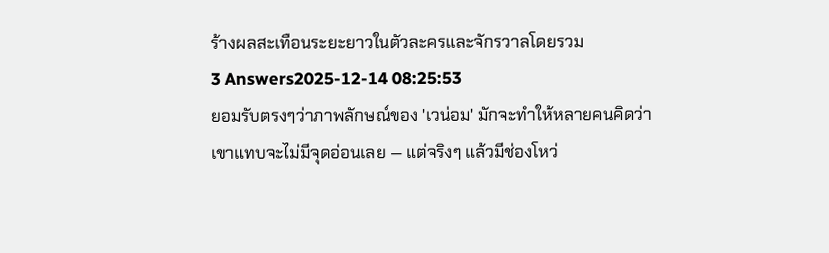ร้างผลสะเทือนระยะยาวในตัวละครและจักรวาลโดยรวม
3 Answers2025-12-14 08:25:53
ยอมรับตรงๆว่าภาพลักษณ์ของ 'เวน่อม' มักจะทำให้หลายคนคิดว่าเขาแทบจะไม่มีจุดอ่อนเลย — แต่จริงๆ แล้วมีช่องโหว่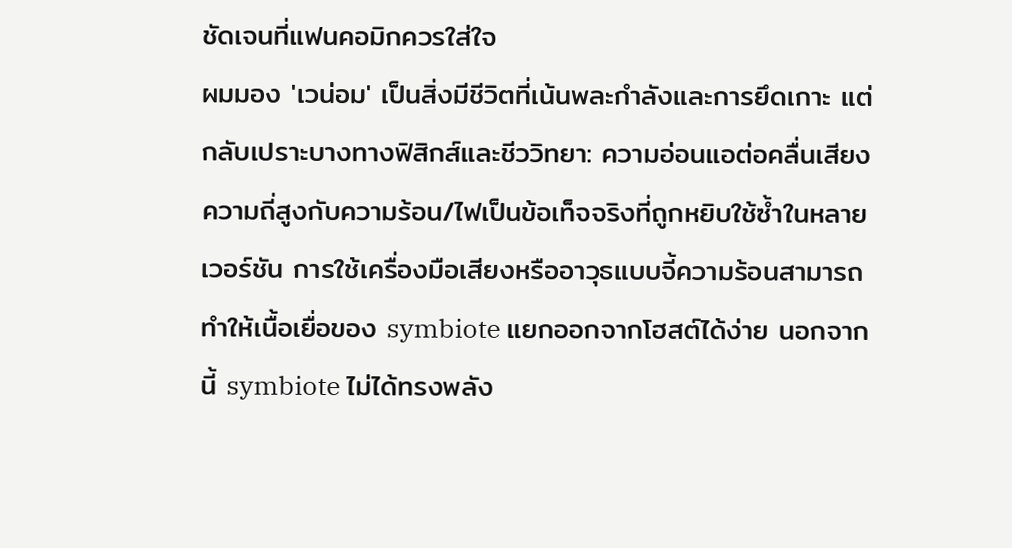ชัดเจนที่แฟนคอมิกควรใส่ใจ
ผมมอง 'เวน่อม' เป็นสิ่งมีชีวิตที่เน้นพละกำลังและการยึดเกาะ แต่กลับเปราะบางทางฟิสิกส์และชีววิทยา: ความอ่อนแอต่อคลื่นเสียงความถี่สูงกับความร้อน/ไฟเป็นข้อเท็จจริงที่ถูกหยิบใช้ซ้ำในหลายเวอร์ชัน การใช้เครื่องมือเสียงหรืออาวุธแบบจี้ความร้อนสามารถทำให้เนื้อเยื่อของ symbiote แยกออกจากโฮสต์ได้ง่าย นอกจากนี้ symbiote ไม่ได้ทรงพลัง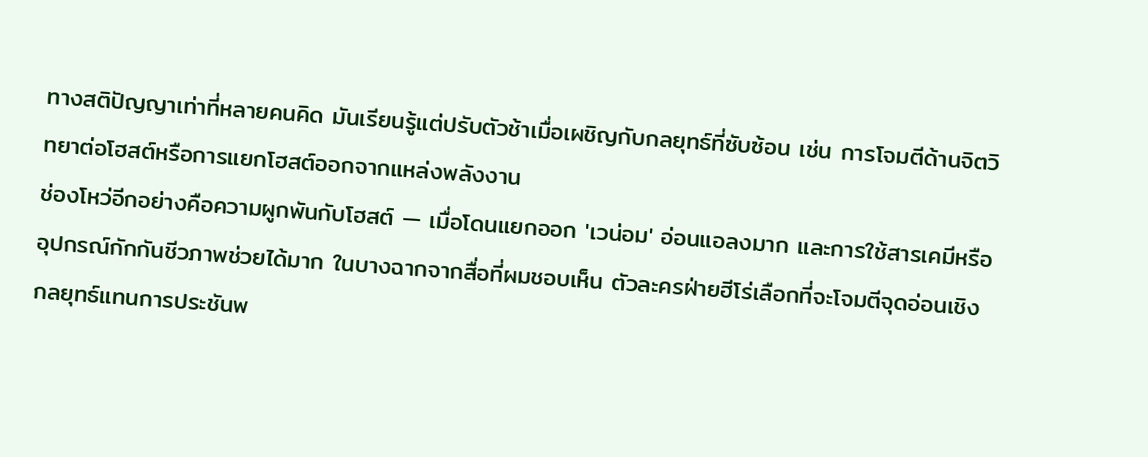ทางสติปัญญาเท่าที่หลายคนคิด มันเรียนรู้แต่ปรับตัวช้าเมื่อเผชิญกับกลยุทธ์ที่ซับซ้อน เช่น การโจมตีด้านจิตวิทยาต่อโฮสต์หรือการแยกโฮสต์ออกจากแหล่งพลังงาน
ช่องโหว่อีกอย่างคือความผูกพันกับโฮสต์ — เมื่อโดนแยกออก 'เวน่อม' อ่อนแอลงมาก และการใช้สารเคมีหรืออุปกรณ์กักกันชีวภาพช่วยได้มาก ในบางฉากจากสื่อที่ผมชอบเห็น ตัวละครฝ่ายฮีโร่เลือกที่จะโจมตีจุดอ่อนเชิงกลยุทธ์แทนการประชันพ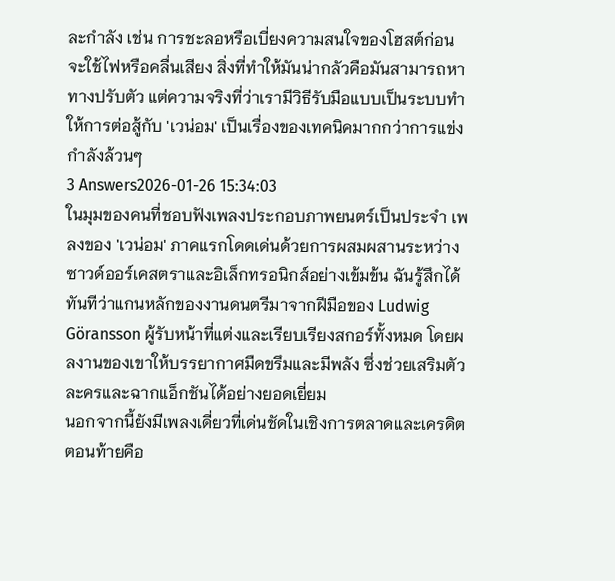ละกำลัง เช่น การชะลอหรือเบี่ยงความสนใจของโฮสต์ก่อนจะใช้ไฟหรือคลื่นเสียง สิ่งที่ทำให้มันน่ากลัวคือมันสามารถหาทางปรับตัว แต่ความจริงที่ว่าเรามีวิธีรับมือแบบเป็นระบบทำให้การต่อสู้กับ 'เวน่อม' เป็นเรื่องของเทคนิคมากกว่าการแข่งกำลังล้วนๆ
3 Answers2026-01-26 15:34:03
ในมุมของคนที่ชอบฟังเพลงประกอบภาพยนตร์เป็นประจำ เพลงของ 'เวน่อม' ภาคแรกโดดเด่นด้วยการผสมผสานระหว่างซาวด์ออร์เคสตราและอิเล็กทรอนิกส์อย่างเข้มข้น ฉันรู้สึกได้ทันทีว่าแกนหลักของงานดนตรีมาจากฝีมือของ Ludwig Göransson ผู้รับหน้าที่แต่งและเรียบเรียงสกอร์ทั้งหมด โดยผลงานของเขาให้บรรยากาศมืดขรึมและมีพลัง ซึ่งช่วยเสริมตัวละครและฉากแอ็กชันได้อย่างยอดเยี่ยม
นอกจากนี้ยังมีเพลงเดี่ยวที่เด่นชัดในเชิงการตลาดและเครดิตตอนท้ายคือ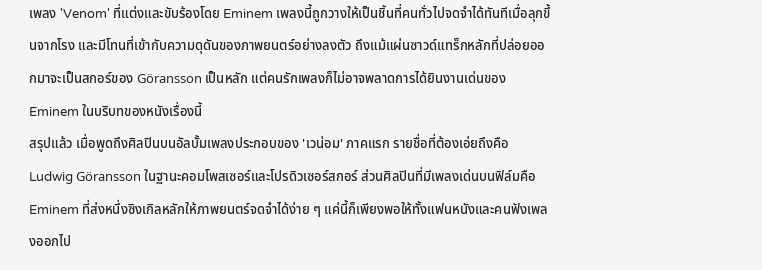เพลง 'Venom' ที่แต่งและขับร้องโดย Eminem เพลงนี้ถูกวางให้เป็นชิ้นที่คนทั่วไปจดจำได้ทันทีเมื่อลุกขึ้นจากโรง และมีโทนที่เข้ากับความดุดันของภาพยนตร์อย่างลงตัว ถึงแม้แผ่นซาวด์แทร็กหลักที่ปล่อยออกมาจะเป็นสกอร์ของ Göransson เป็นหลัก แต่คนรักเพลงก็ไม่อาจพลาดการได้ยินงานเด่นของ Eminem ในบริบทของหนังเรื่องนี้
สรุปแล้ว เมื่อพูดถึงศิลปินบนอัลบั้มเพลงประกอบของ 'เวน่อม' ภาคแรก รายชื่อที่ต้องเอ่ยถึงคือ Ludwig Göransson ในฐานะคอมโพสเซอร์และโปรดิวเซอร์สกอร์ ส่วนศิลปินที่มีเพลงเด่นบนฟิล์มคือ Eminem ที่ส่งหนึ่งซิงเกิลหลักให้ภาพยนตร์จดจำได้ง่าย ๆ แค่นี้ก็เพียงพอให้ทั้งแฟนหนังและคนฟังเพลงออกไป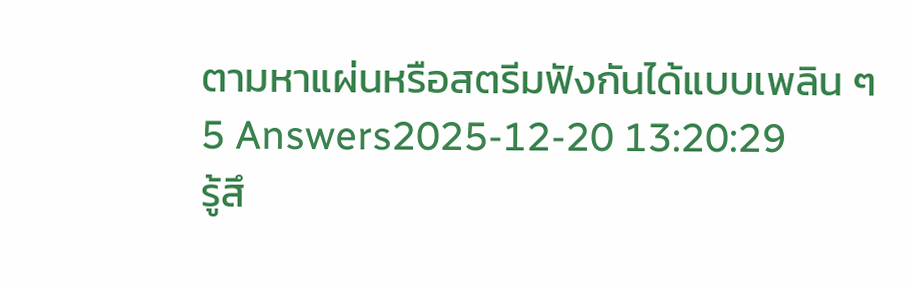ตามหาแผ่นหรือสตรีมฟังกันได้แบบเพลิน ๆ
5 Answers2025-12-20 13:20:29
รู้สึ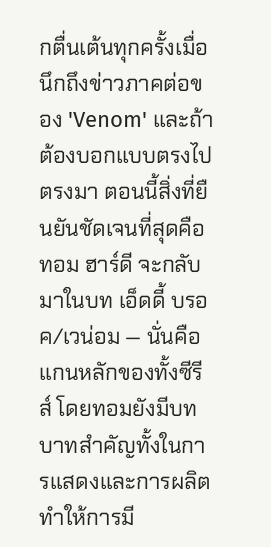กตื่นเต้นทุกครั้งเมื่อนึกถึงข่าวภาคต่อของ 'Venom' และถ้าต้องบอกแบบตรงไปตรงมา ตอนนี้สิ่งที่ยืนยันชัดเจนที่สุดคือ ทอม ฮาร์ดี จะกลับมาในบท เอ็ดดี้ บรอค/เวน่อม — นั่นคือแกนหลักของทั้งซีรีส์ โดยทอมยังมีบทบาทสำคัญทั้งในการแสดงและการผลิต ทำให้การมี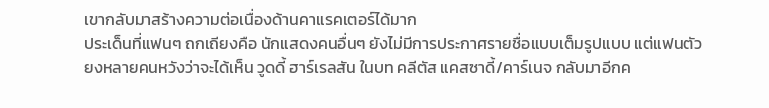เขากลับมาสร้างความต่อเนื่องด้านคาแรคเตอร์ได้มาก
ประเด็นที่แฟนๆ ถกเถียงคือ นักแสดงคนอื่นๆ ยังไม่มีการประกาศรายชื่อแบบเต็มรูปแบบ แต่แฟนตัวยงหลายคนหวังว่าจะได้เห็น วูดดี้ ฮาร์เรลสัน ในบท คลีตัส แคสซาดี้/คาร์เนจ กลับมาอีกค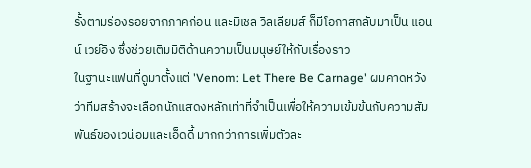รั้งตามร่องรอยจากภาคก่อน และมิเชล วิลเลียมส์ ก็มีโอกาสกลับมาเป็น แอนน์ เวย์อิง ซึ่งช่วยเติมมิติด้านความเป็นมนุษย์ให้กับเรื่องราว
ในฐานะแฟนที่ดูมาตั้งแต่ 'Venom: Let There Be Carnage' ผมคาดหวังว่าทีมสร้างจะเลือกนักแสดงหลักเท่าที่จำเป็นเพื่อให้ความเข้มข้นกับความสัมพันธ์ของเวน่อมและเอ็ดดี้ มากกว่าการเพิ่มตัวละ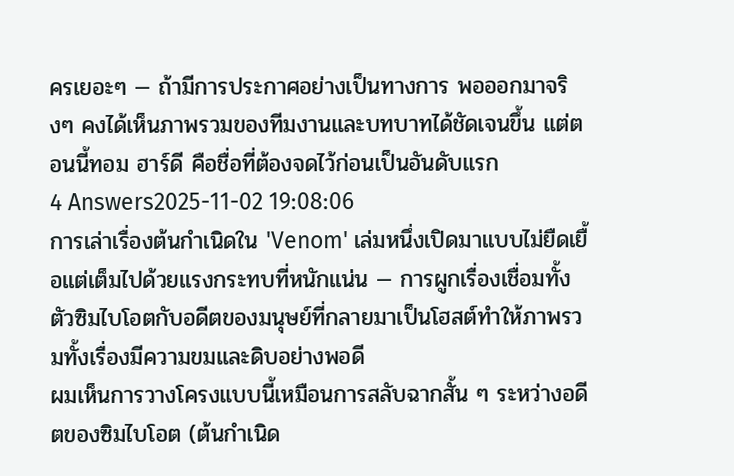ครเยอะๆ — ถ้ามีการประกาศอย่างเป็นทางการ พอออกมาจริงๆ คงได้เห็นภาพรวมของทีมงานและบทบาทได้ชัดเจนขึ้น แต่ตอนนี้ทอม ฮาร์ดี คือชื่อที่ต้องจดไว้ก่อนเป็นอันดับแรก
4 Answers2025-11-02 19:08:06
การเล่าเรื่องต้นกำเนิดใน 'Venom' เล่มหนึ่งเปิดมาแบบไม่ยืดเยื้อแต่เต็มไปด้วยแรงกระทบที่หนักแน่น — การผูกเรื่องเชื่อมทั้งตัวซิมไบโอตกับอดีตของมนุษย์ที่กลายมาเป็นโฮสต์ทำให้ภาพรวมทั้งเรื่องมีความขมและดิบอย่างพอดี
ผมเห็นการวางโครงแบบนี้เหมือนการสลับฉากสั้น ๆ ระหว่างอดีตของซิมไบโอต (ต้นกำเนิด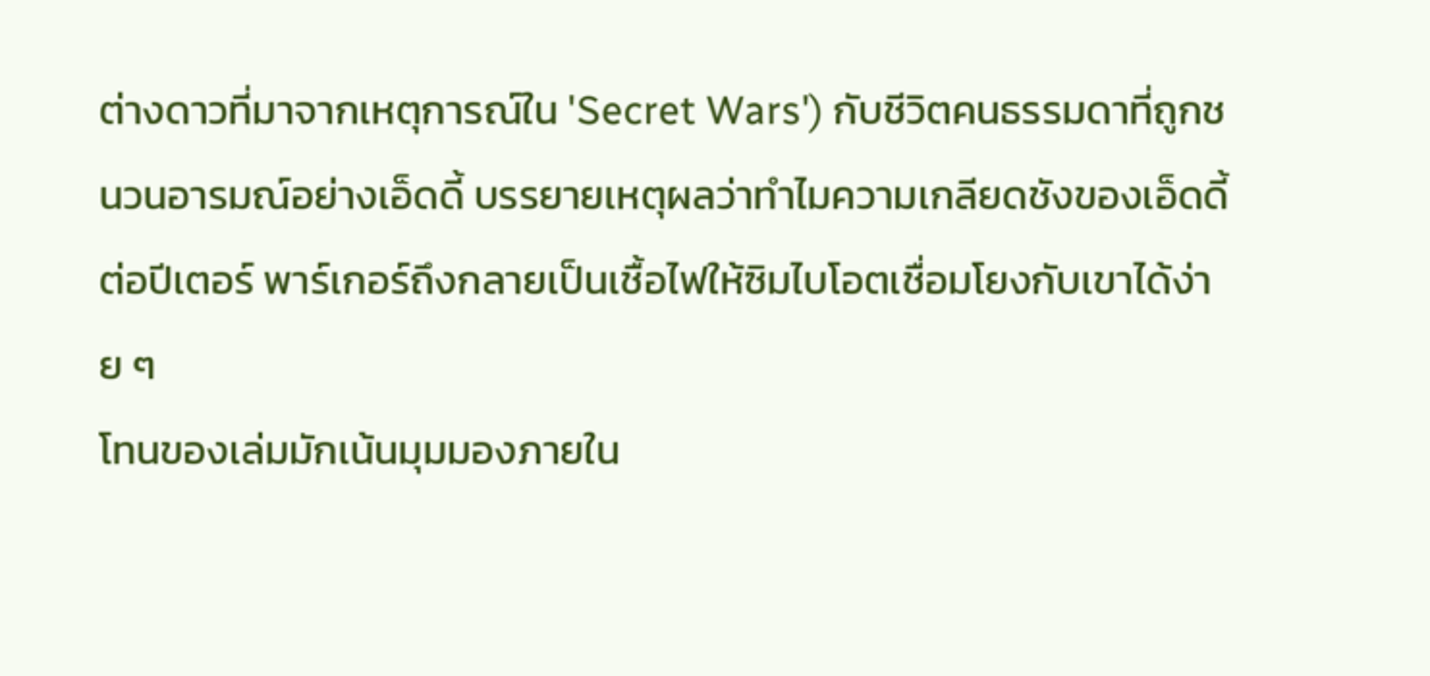ต่างดาวที่มาจากเหตุการณ์ใน 'Secret Wars') กับชีวิตคนธรรมดาที่ถูกชนวนอารมณ์อย่างเอ็ดดี้ บรรยายเหตุผลว่าทำไมความเกลียดชังของเอ็ดดี้ต่อปีเตอร์ พาร์เกอร์ถึงกลายเป็นเชื้อไฟให้ซิมไบโอตเชื่อมโยงกับเขาได้ง่าย ๆ
โทนของเล่มมักเน้นมุมมองภายใน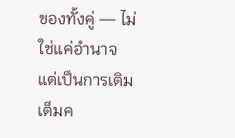ของทั้งคู่ — ไม่ใช่แค่อำนาจแต่เป็นการเติมเต็มค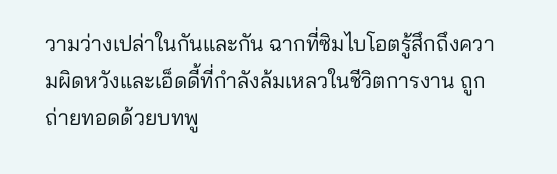วามว่างเปล่าในกันและกัน ฉากที่ซิมไบโอตรู้สึกถึงความผิดหวังและเอ็ดดี้ที่กำลังล้มเหลวในชีวิตการงาน ถูกถ่ายทอดด้วยบทพู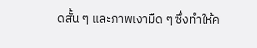ดสั้น ๆ และภาพเงามืด ๆ ซึ่งทำให้ค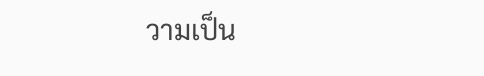วามเป็น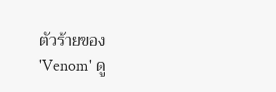ตัวร้ายของ 'Venom' ดู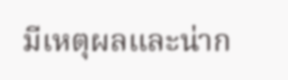มีเหตุผลและน่าก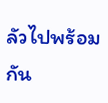ลัวไปพร้อมกัน